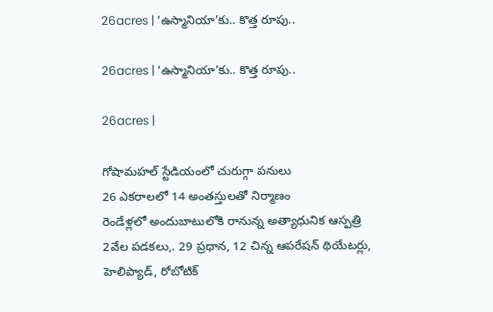26acres | ‘ఉస్మానియా’కు.. కొత్త రూపు..

26acres | ‘ఉస్మానియా’కు.. కొత్త రూపు..

26acres |

గోషామ‌హ‌ల్ స్టేడియంలో చురుగ్గా ప‌నులు
26 ఎక‌రాల‌లో 14 అంత‌స్తుల‌తో నిర్మాణం
రెండేళ్ల‌లో అందుబాటులోకి రానున్న అత్యాధునిక ఆస్ప‌త్రి
2వేల పడకలు,. 29 ప్రధాన, 12 చిన్న ఆపరేషన్‌ థియేటర్లు,
హెలిప్యాడ్‌, రోబోటిక్‌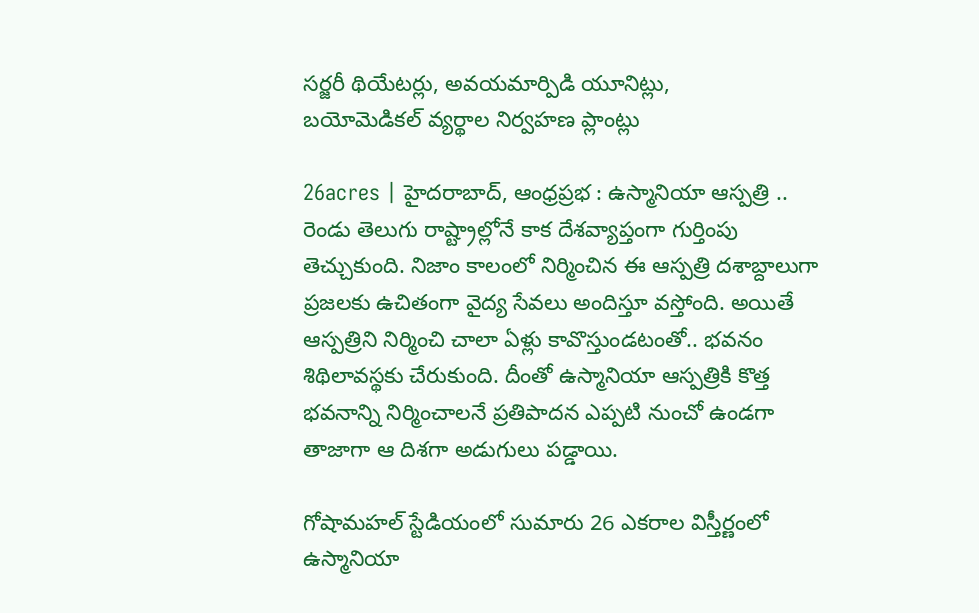సర్జరీ థియేటర్లు, అవయమార్పిడి యూనిట్లు,
బయోమెడికల్‌ వ్యర్థాల నిర్వహణ ప్లాంట్లు

26acres | హైద‌రాబాద్, ఆంధ్ర‌ప్ర‌భ : ఉస్మానియా ఆస్పత్రి .. రెండు తెలుగు రాష్ట్రాల్లోనే కాక దేశవ్యాప్తంగా గుర్తింపు తెచ్చుకుంది. నిజాం కాలంలో నిర్మించిన ఈ ఆస్పత్రి దశాబ్దాలుగా ప్రజలకు ఉచితంగా వైద్య సేవలు అందిస్తూ వస్తోంది. అయితే ఆస్పత్రిని నిర్మించి చాలా ఏళ్లు కావొస్తుండటంతో.. భవనం శిథిలావస్థకు చేరుకుంది. దీంతో ఉస్మానియా ఆస్పత్రికి కొత్త భవనాన్ని నిర్మించాలనే ప్రతిపాదన ఎప్పటి నుంచో ఉండగా తాజాగా ఆ దిశగా అడుగులు పడ్డాయి.

గోషామహల్ స్టేడియంలో సుమారు 26 ఎకరాల విస్తీర్ణంలో ఉస్మానియా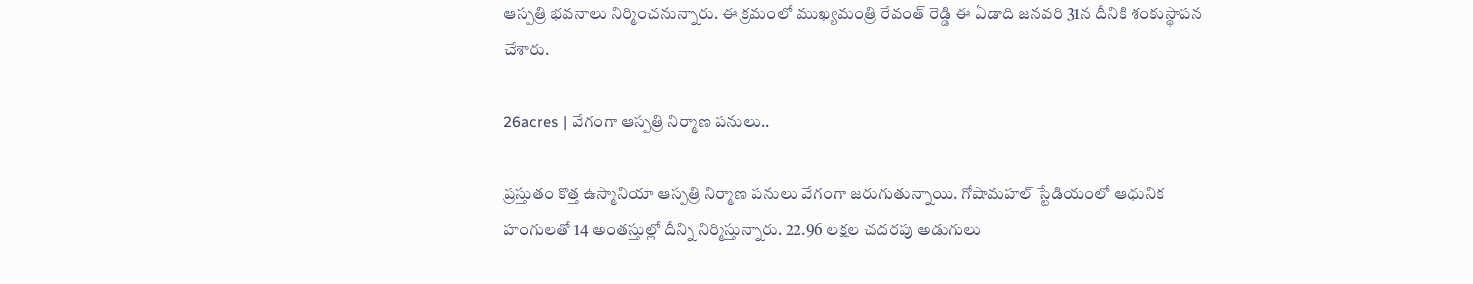ఆస్పత్రి భవనాలు నిర్మించనున్నారు. ఈ క్రమంలో ముఖ్యమంత్రి రేవంత్ రెడ్డి ఈ ఏడాది జనవరి 31న దీనికి శంకుస్థాపన చేశారు.

26acres | వేగంగా ఆస్పత్రి నిర్మాణ పనులు..

ప్ర‌స్తుతం కొత్త ఉస్మానియా ఆస్పత్రి నిర్మాణ పనులు వేగంగా జరుగుతున్నాయి. గోషామహల్‌ స్టేడియంలో ఆధునిక హంగులతో 14 అంతస్తుల్లో దీన్ని నిర్మిస్తున్నారు. 22.96 లక్షల చదరపు అడుగులు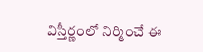విస్తీర్ణంలో నిర్మించే ఈ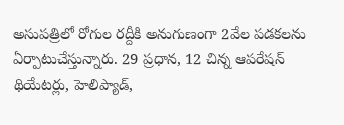అసుపత్రిలో రోగుల రద్దీకి అనుగుణంగా 2వేల పడకలను ఏర్పాటుచేస్తున్నారు. 29 ప్రధాన, 12 చిన్న ఆపరేషన్‌ థియేటర్లు, హెలిప్యాడ్‌,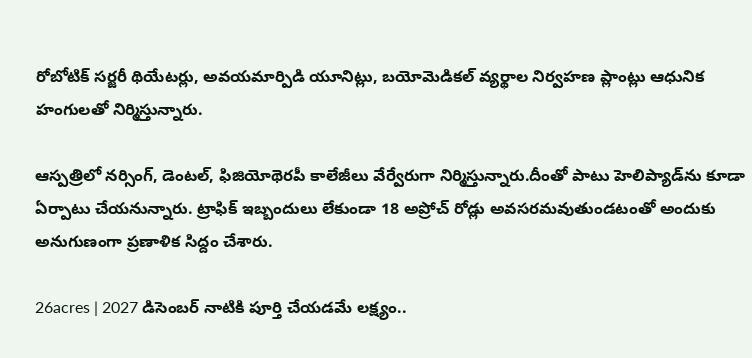రోబోటిక్‌ సర్జరీ థియేటర్లు, అవయమార్పిడి యూనిట్లు, బయోమెడికల్‌ వ్యర్థాల నిర్వహణ ప్లాంట్లు ఆధునిక హంగులతో నిర్మిస్తున్నారు.

ఆస్పత్రిలో నర్సింగ్‌, డెంటల్‌, ఫిజియోథెరపీ కాలేజీలు వేర్వేరుగా నిర్మిస్తున్నారు.దీంతో పాటు హెలిప్యాడ్‌ను కూడా ఏర్పాటు చేయనున్నారు. ట్రాఫిక్‌ ఇబ్బందులు లేకుండా 18 అప్రోచ్‌ రోడ్లు అవసరమవుతుండటంతో అందుకు అనుగుణంగా ప్రణాళిక సిద్దం చేశారు.

26acres | 2027 డిసెంబర్ నాటికి పూర్తి చేయడమే లక్ష్యం..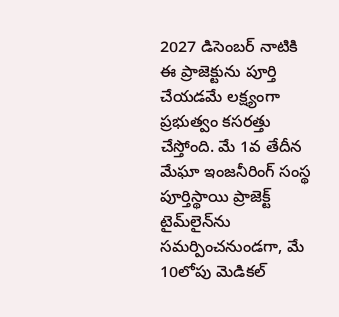2027 డిసెంబర్ నాటికి ఈ ప్రాజెక్టును పూర్తి చేయడమే లక్ష్యంగా ప్రభుత్వం కసరత్తు చేస్తోంది. మే 1వ తేదీన మేఘా ఇంజనీరింగ్ సంస్థ పూర్తిస్థాయి ప్రాజెక్ట్ టైమ్‌లైన్‌ను సమర్పించనుండగా, మే 10లోపు మెడికల్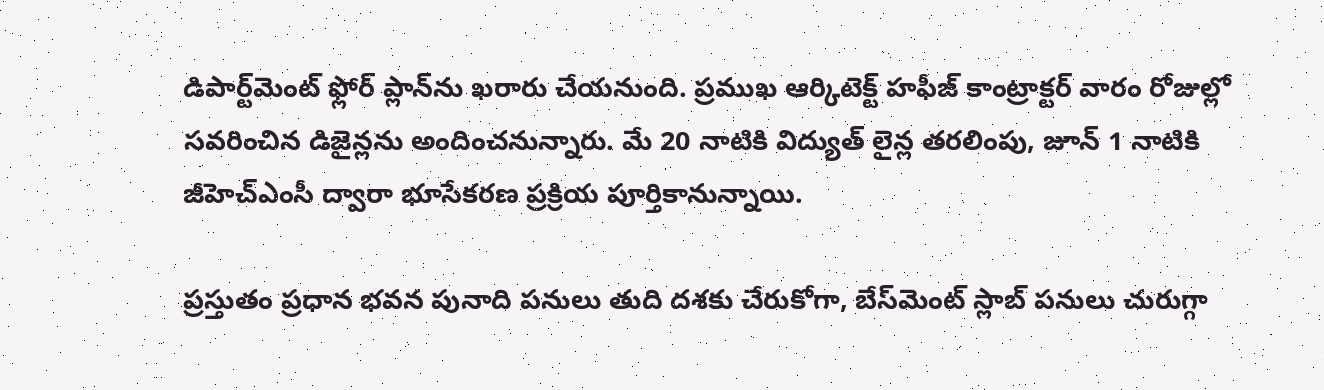డిపార్ట్‌మెంట్ ఫ్లోర్ ప్లాన్‌ను ఖరారు చేయనుంది. ప్రముఖ ఆర్కిటెక్ట్ హఫీజ్ కాంట్రాక్టర్ వారం రోజుల్లో సవరించిన డిజైన్లను అందించనున్నారు. మే 20 నాటికి విద్యుత్ లైన్ల తరలింపు, జూన్ 1 నాటికి జీహెచ్‌ఎంసీ ద్వారా భూసేకరణ ప్రక్రియ పూర్తికానున్నాయి.

ప్రస్తుతం ప్రధాన భవన పునాది పనులు తుది దశకు చేరుకోగా, బేస్‌మెంట్ స్లాబ్ పనులు చురుగ్గా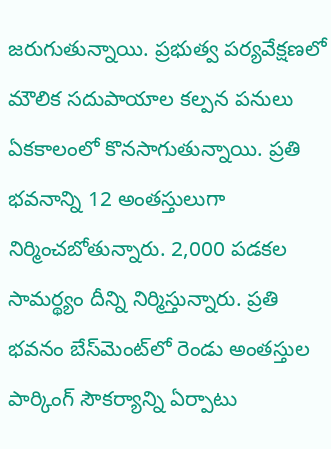జరుగుతున్నాయి. ప్రభుత్వ పర్యవేక్షణలో మౌలిక సదుపాయాల కల్పన పనులు ఏకకాలంలో కొనసాగుతున్నాయి. ప్రతి భవనాన్ని 12 అంతస్తులుగా నిర్మించబోతున్నారు. 2,000 పడకల సామర్థ్యం దీన్ని నిర్మిస్తున్నారు. ప్రతి భవనం బేస్‌మెంట్‌లో రెండు అంతస్తుల పార్కింగ్ సౌకర్యాన్ని ఏర్పాటు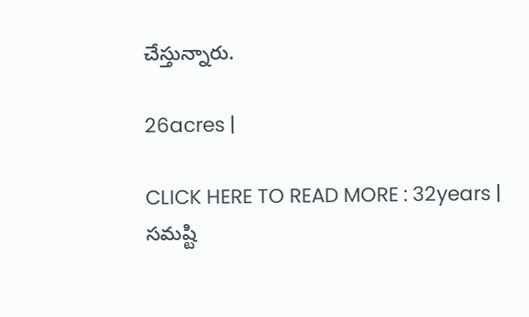చేస్తున్నారు.

26acres |

CLICK HERE TO READ MORE : 32years | సమ‌ష్టి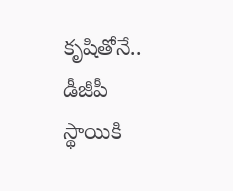కృషితోనే.. డీజీపీ స్థాయికి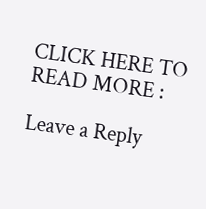CLICK HERE TO READ MORE :

Leave a Reply